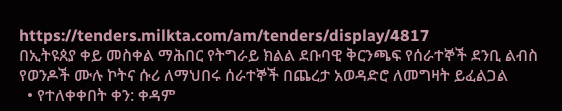https://tenders.milkta.com/am/tenders/display/4817
በኢትዩጰያ ቀይ መስቀል ማሕበር የትግራይ ክልል ደቡባዊ ቅርንጫፍ የሰራተኞች ደንቢ ልብስ የወንዶች ሙሉ ኮትና ሱሪ ለማህበሩ ሰራተኞች በጨረታ አወዳድሮ ለመግዛት ይፈልጋል
  • የተለቀቀበት ቀን: ቀዳም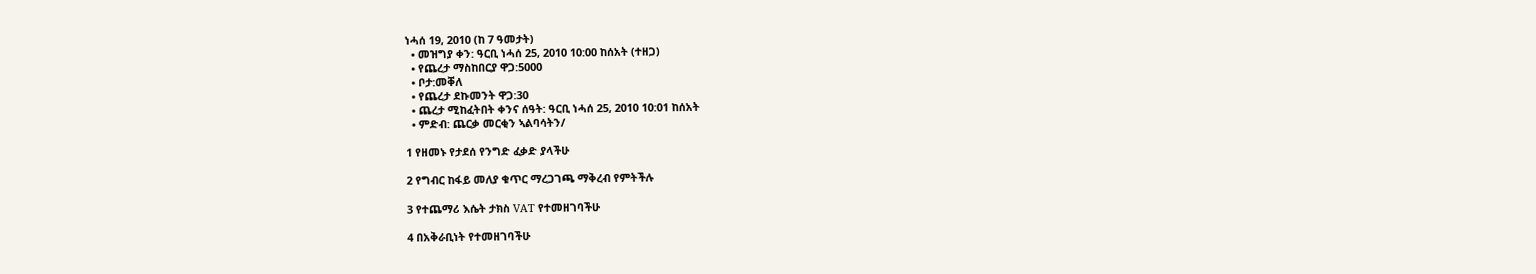ነሓሰ 19, 2010 (ከ 7 ዓመታት)
  • መዝግያ ቀን: ዓርቢ ነሓሰ 25, 2010 10:00 ከሰአት (ተዘጋ)
  • የጨረታ ማስከበርያ ዋጋ:5000
  • ቦታ:መቐለ
  • የጨረታ ደኩመንት ዋጋ:30
  • ጨረታ ሚከፈትበት ቀንና ሰዓት: ዓርቢ ነሓሰ 25, 2010 10:01 ከሰአት
  • ምድብ: ጨርቃ መርቂን ኣልባሳትን/

1 የዘመኑ የታደሰ የንግድ ፈቃድ ያላችሁ

2 የግብር ከፋይ መለያ ቁጥር ማረጋገጫ ማቅረብ የምትችሉ

3 የተጨማሪ እሴት ታክስ VAT የተመዘገባችሁ

4 በአቅራቢነት የተመዘገባችሁ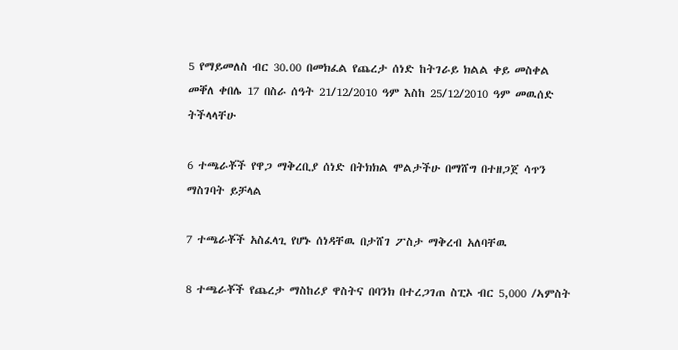5 የማይመለስ ብር 30.00 በመክፈል የጨረታ ሰነድ ከትገራይ ክልል ቀይ መስቀል መቐለ ቀበሌ 17 በስራ ሰዓት 21/12/2010 ዓም እስከ 25/12/2010 ዓም መዉሰድ ትችላላቸሁ

6 ተጫራቾች የዋጋ ማቅረቢያ ሰነድ በትክክል ሞልታችሁ በማሸግ በተዘጋጀ ሳጥን ማስገባት ይቻላል

7 ተጫራቾች አስፈላጊ የሆኑ ሰነዳቸዉ በታሸገ ፖስታ ማቅረብ አለባቸዉ

8 ተጫራቾች የጨረታ ማስከሪያ ዋስትና በባንክ በተረጋገጠ ስፒኦ ብር 5,000 /ኣምስት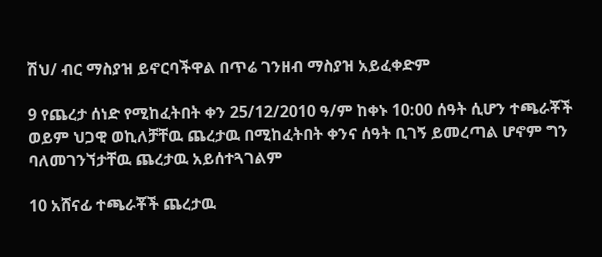ሽህ/ ብር ማስያዝ ይኖርባችዋል በጥሬ ገንዘብ ማስያዝ አይፈቀድም

9 የጨረታ ሰነድ የሚከፈትበት ቀን 25/12/2010 ዓ/ም ከቀኑ 10:00 ሰዓት ሲሆን ተጫራቾች ወይም ህጋዊ ወኪለቻቸዉ ጨረታዉ በሚከፈትበት ቀንና ሰዓት ቢገኝ ይመረጣል ሆኖም ግን ባለመገንኘታቸዉ ጨረታዉ አይሰተጓገልም

10 አሸናፊ ተጫራቾች ጨረታዉ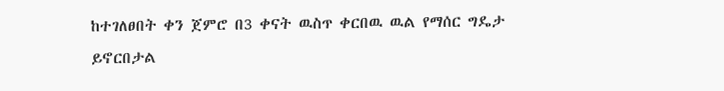ከተገለፀበት ቀን ጀምሮ በ3 ቀናት ዉስጥ ቀርበዉ ዉል የማሰር ግዴታ ይኖርበታል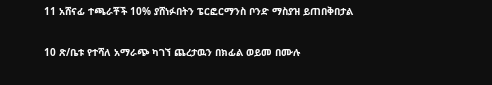11 አሸናፊ ተጫራቾች 10% ያሸነፉበትን ፔርፎርማንስ ቦንድ ማስያዝ ይጠበቅበታል

10 ጽ/ቤቱ የተሻለ አማራጭ ካገኘ ጨረታዉን በክፊል ወይመ በሙሉ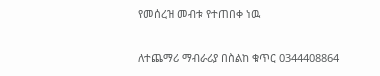የመሰረዝ መብቱ የተጠበቀ ነዉ

ለተጨማሪ ማብራሪያ በስልከ ቁጥር 0344408864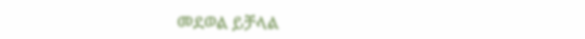መደወል ይቻላል